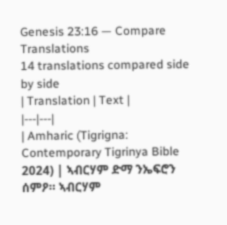Genesis 23:16 — Compare Translations
14 translations compared side by side
| Translation | Text |
|---|---|
| Amharic (Tigrigna: Contemporary Tigrinya Bible 2024) | ኣብርሃም ድማ ንኤፍሮን ሰምዖ። ኣብርሃም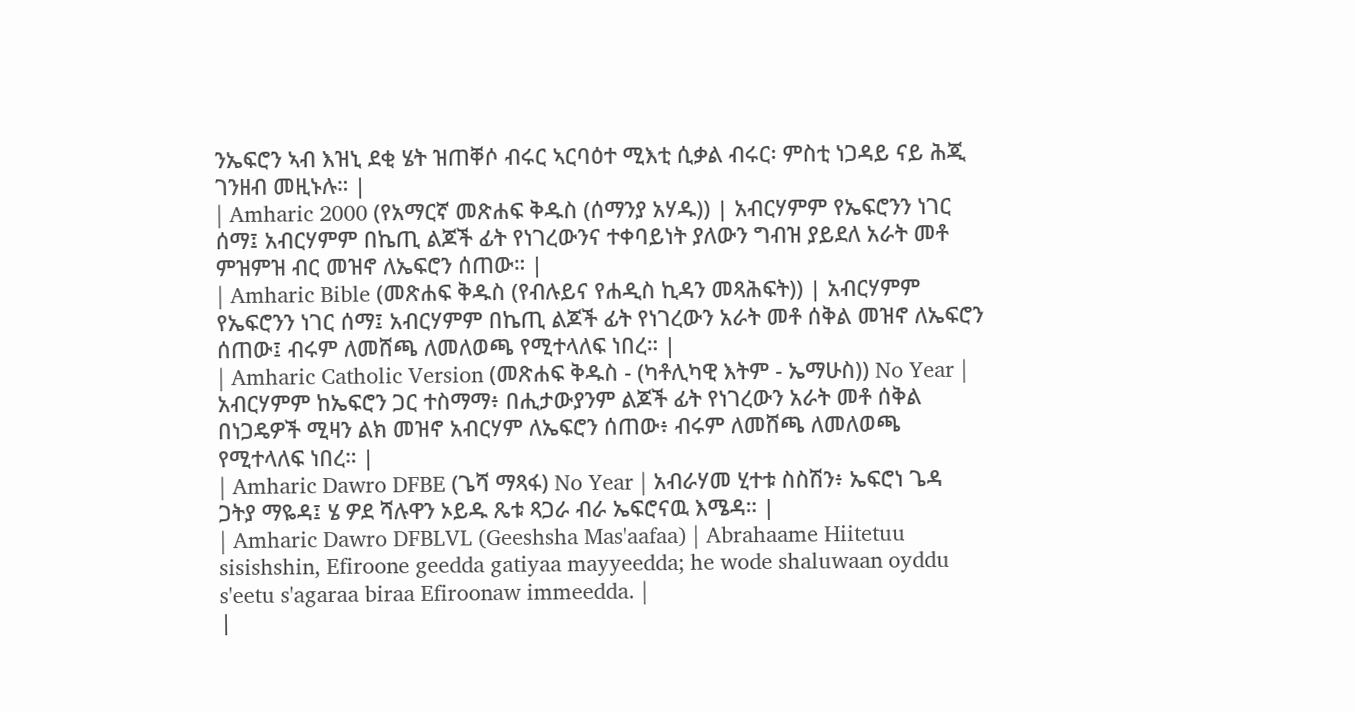ንኤፍሮን ኣብ እዝኒ ደቂ ሄት ዝጠቐሶ ብሩር ኣርባዕተ ሚእቲ ሲቃል ብሩር፡ ምስቲ ነጋዳይ ናይ ሕጂ ገንዘብ መዚኑሉ። |
| Amharic 2000 (የአማርኛ መጽሐፍ ቅዱስ (ሰማንያ አሃዱ)) | አብርሃምም የኤፍሮንን ነገር ሰማ፤ አብርሃምም በኬጢ ልጆች ፊት የነገረውንና ተቀባይነት ያለውን ግብዝ ያይደለ አራት መቶ ምዝምዝ ብር መዝኖ ለኤፍሮን ሰጠው። |
| Amharic Bible (መጽሐፍ ቅዱስ (የብሉይና የሐዲስ ኪዳን መጻሕፍት)) | አብርሃምም የኤፍሮንን ነገር ሰማ፤ አብርሃምም በኬጢ ልጆች ፊት የነገረውን አራት መቶ ሰቅል መዝኖ ለኤፍሮን ሰጠው፤ ብሩም ለመሸጫ ለመለወጫ የሚተላለፍ ነበረ። |
| Amharic Catholic Version (መጽሐፍ ቅዱስ - (ካቶሊካዊ እትም - ኤማሁስ)) No Year | አብርሃምም ከኤፍሮን ጋር ተስማማ፥ በሒታውያንም ልጆች ፊት የነገረውን አራት መቶ ሰቅል በነጋዴዎች ሚዛን ልክ መዝኖ አብርሃም ለኤፍሮን ሰጠው፥ ብሩም ለመሸጫ ለመለወጫ የሚተላለፍ ነበረ። |
| Amharic Dawro DFBE (ጌሻ ማጻፋ) No Year | አብራሃመ ሂተቱ ስስሽን፥ ኤፍሮነ ጌዳ ጋትያ ማዬዳ፤ ሄ ዎደ ሻሉዋን ኦይዱ ጼቱ ጻጋራ ብራ ኤፍሮናዉ እሜዳ። |
| Amharic Dawro DFBLVL (Geeshsha Mas'aafaa) | Abrahaame Hiitetuu sisishshin, Efiroone geedda gatiyaa mayyeedda; he wode shaluwaan oyddu s'eetu s'agaraa biraa Efiroonaw immeedda. |
|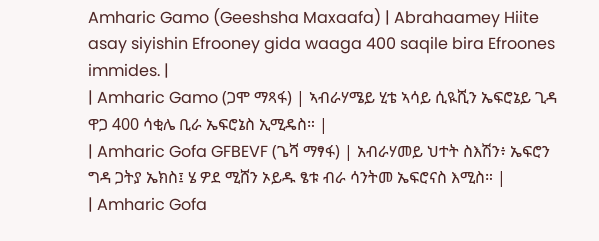Amharic Gamo (Geeshsha Maxaafa) | Abrahaamey Hiite asay siyishin Efrooney gida waaga 400 saqile bira Efroones immides. |
| Amharic Gamo (ጋሞ ማጻፋ) | ኣብራሃሜይ ሂቴ ኣሳይ ሲዪሺን ኤፍሮኔይ ጊዳ ዋጋ 400 ሳቂሌ ቢራ ኤፍሮኔስ ኢሚዴስ። |
| Amharic Gofa GFBEVF (ጌሻ ማፃፋ) | አብራሃመይ ህተት ስእሽን፥ ኤፍሮን ግዳ ጋትያ ኤክስ፤ ሄ ዎደ ሚሸን ኦይዱ ፄቱ ብራ ሳንትመ ኤፍሮናስ እሚስ። |
| Amharic Gofa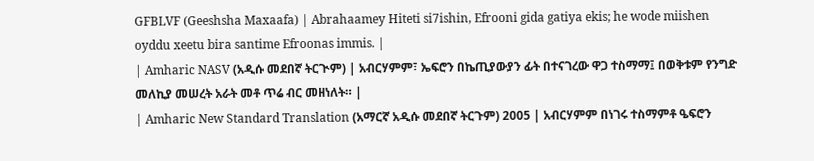GFBLVF (Geeshsha Maxaafa) | Abrahaamey Hiteti si7ishin, Efrooni gida gatiya ekis; he wode miishen oyddu xeetu bira santime Efroonas immis. |
| Amharic NASV (አዲሱ መደበኛ ትርጒም) | አብርሃምም፣ ኤፍሮን በኬጢያውያን ፊት በተናገረው ዋጋ ተስማማ፤ በወቅቱም የንግድ መለኪያ መሠረት አራት መቶ ጥሬ ብር መዘነለት። |
| Amharic New Standard Translation (አማርኛ አዲሱ መደበኛ ትርጉም) 2005 | አብርሃምም በነገሩ ተስማምቶ ዔፍሮን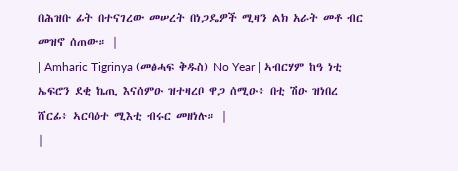በሕዝቡ ፊት በተናገረው መሠረት በነጋዴዎች ሚዛን ልክ አራት መቶ ብር መዝኖ ሰጠው። |
| Amharic Tigrinya (መፅሓፍ ቅዱስ) No Year | ኣብርሃም ከዓ ነቲ ኤፍሮን ደቂ ኬጢ እናሰምዑ ዝተዛረቦ ዋጋ ሰሚዑ፥ በቲ ሽዑ ዝነበረ ሸርፊ፥ ኣርባዕተ ሚእቲ ብሩር መዘነሉ። |
|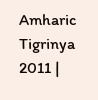Amharic Tigrinya 2011 |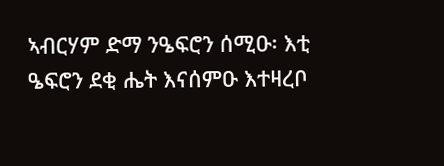ኣብርሃም ድማ ንዔፍሮን ሰሚዑ፡ እቲ ዔፍሮን ደቂ ሔት እናሰምዑ እተዛረቦ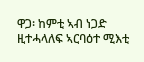ዋጋ፡ ከምቲ ኣብ ነጋድ ዚተሓላለፍ ኣርባዕተ ሚእቲ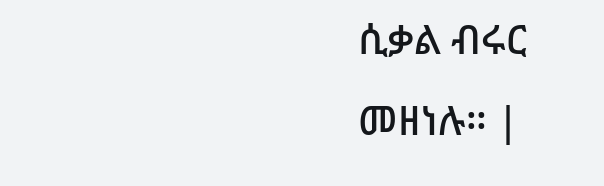ሲቃል ብሩር መዘነሉ። |